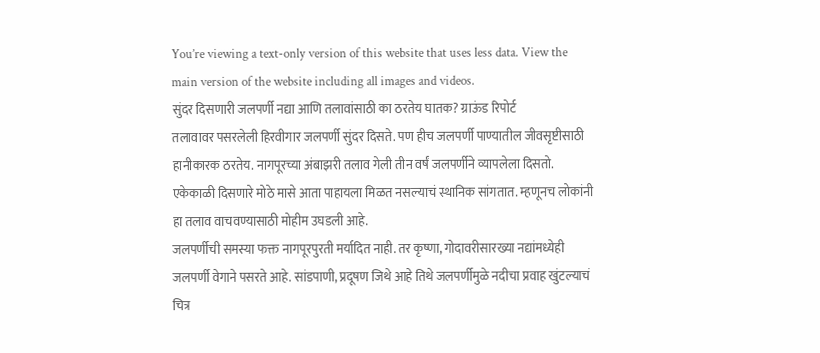You’re viewing a text-only version of this website that uses less data. View the main version of the website including all images and videos.
सुंदर दिसणारी जलपर्णी नद्या आणि तलावांसाठी का ठरतेय घातक? ग्राऊंड रिपोर्ट
तलावावर पसरलेली हिरवीगार जलपर्णी सुंदर दिसते. पण हीच जलपर्णी पाण्यातील जीवसृष्टीसाठी हानीकारक ठरतेय. नागपूरच्या अंबाझरी तलाव गेली तीन वर्षं जलपर्णीने व्यापलेला दिसतो. एकेकाळी दिसणारे मोठे मासे आता पाहायला मिळत नसल्याचं स्थानिक सांगतात. म्हणूनच लोकांनी हा तलाव वाचवण्यासाठी मोहीम उघडली आहे.
जलपर्णीची समस्या फक्त नागपूरपुरती मर्यादित नाही. तर कृष्णा, गोदावरीसारख्या नद्यांमध्येही जलपर्णी वेगाने पसरते आहे. सांडपाणी, प्रदूषण जिथे आहे तिथे जलपर्णीमुळे नदीचा प्रवाह खुंटल्याचं चित्र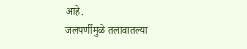आहे.
जलपर्णीमुळे तलावातल्या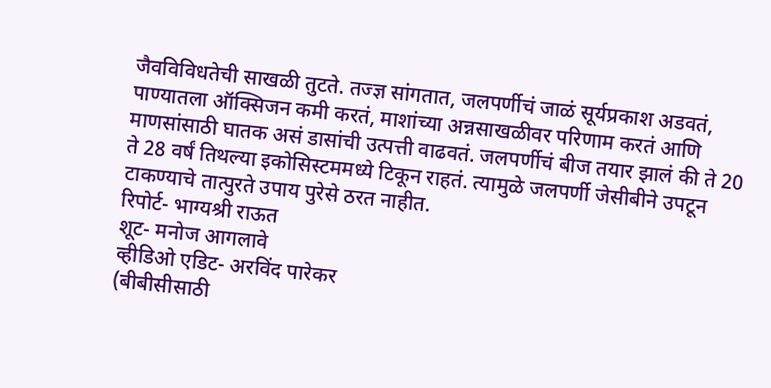जैवविविधतेची साखळी तुटते. तज्ज्ञ सांगतात, जलपर्णीचं जाळं सूर्यप्रकाश अडवतं, पाण्यातला ऑक्सिजन कमी करतं, माशांच्या अन्नसाखळीवर परिणाम करतं आणि माणसांसाठी घातक असं डासांची उत्पत्ती वाढवतं. जलपर्णीचं बीज तयार झालं की ते 20 ते 28 वर्षं तिथल्या इकोसिस्टममध्ये टिकून राहतं. त्यामुळे जलपर्णी जेसीबीने उपटून टाकण्याचे तात्पुरते उपाय पुरेसे ठरत नाहीत.
रिपोर्ट- भाग्यश्री राऊत
शूट- मनोज आगलावे
व्हीडिओ एडिट- अरविंद पारेकर
(बीबीसीसाठी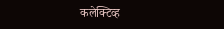कलेक्टिव्ह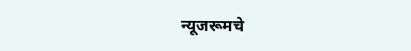न्यूजरूमचे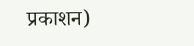प्रकाशन)